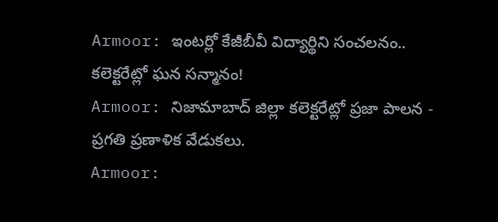Armoor: ఇంటర్లో కేజీబీవీ విద్యార్థిని సంచలనం.. కలెక్టరేట్లో ఘన సన్మానం!
Armoor: నిజామాబాద్ జిల్లా కలెక్టరేట్లో ప్రజా పాలన - ప్రగతి ప్రణాళిక వేడుకలు.
Armoor: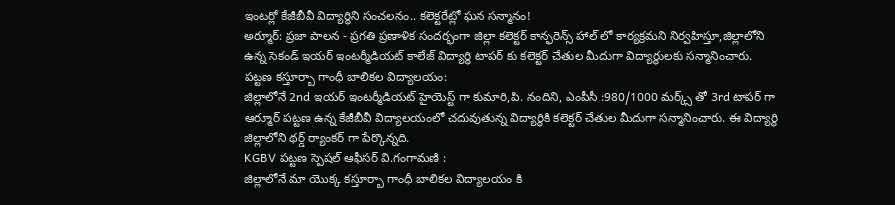ఇంటర్లో కేజీబీవీ విద్యార్థిని సంచలనం.. కలెక్టరేట్లో ఘన సన్మానం!
అర్మూర్: ప్రజా పాలన - ప్రగతి ప్రణాళిక సందర్భంగా జిల్లా కలెక్టర్ కాన్ఫరెన్స్ హాల్ లో కార్యక్రమని నిర్వహిస్తూ,జిల్లాలోని ఉన్న సెకండ్ ఇయర్ ఇంటర్మీడియట్ కాలేజ్ విద్యార్థి టాపర్ కు కలెక్టర్ చేతుల మీదుగా విద్యార్థులకు సన్మానించారు.
పట్టణ కస్తూర్బా గాంధీ బాలికల విద్యాలయం:
జిల్లాలోనే 2nd ఇయర్ ఇంటర్మీడియట్ హైయెస్ట్ గా కుమారి,పి. నందిని, ఎంపీసీ :980/1000 మర్క్స్ తో 3rd టాపర్ గా ఆర్మూర్ పట్టణ ఉన్న కేజీబీవీ విద్యాలయంలో చదువుతున్న విద్యార్థికి కలెక్టర్ చేతుల మీదుగా సన్మానించారు. ఈ విద్యార్థి జిల్లాలోని థర్డ్ ర్యాంకర్ గా పేర్కొన్నది.
KGBV పట్టణ స్పెషల్ ఆఫీసర్ వి.గంగామణి :
జిల్లాలోనే మా యొక్క కస్తూర్బా గాంధీ బాలికల విద్యాలయం కి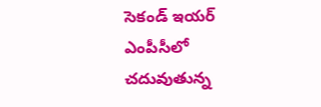సెకండ్ ఇయర్ ఎంపీసీలో చదువుతున్న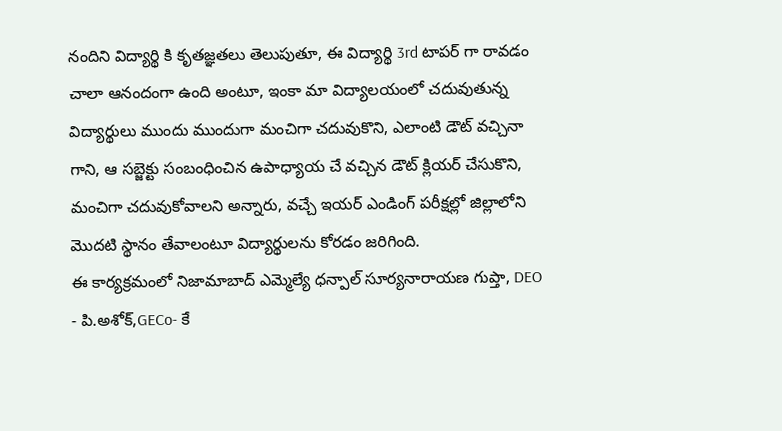నందిని విద్యార్థి కి కృతజ్ఞతలు తెలుపుతూ, ఈ విద్యార్థి 3rd టాపర్ గా రావడం చాలా ఆనందంగా ఉంది అంటూ, ఇంకా మా విద్యాలయంలో చదువుతున్న విద్యార్థులు ముందు ముందుగా మంచిగా చదువుకొని, ఎలాంటి డౌట్ వచ్చినా గాని, ఆ సబ్జెక్టు సంబంధించిన ఉపాధ్యాయ చే వచ్చిన డౌట్ క్లియర్ చేసుకొని, మంచిగా చదువుకోవాలని అన్నారు, వచ్చే ఇయర్ ఎండింగ్ పరీక్షల్లో జిల్లాలోని మొదటి స్థానం తేవాలంటూ విద్యార్థులను కోరడం జరిగింది.
ఈ కార్యక్రమంలో నిజామాబాద్ ఎమ్మెల్యే ధన్పాల్ సూర్యనారాయణ గుప్తా, DEO - పి.అశోక్,GECo- కే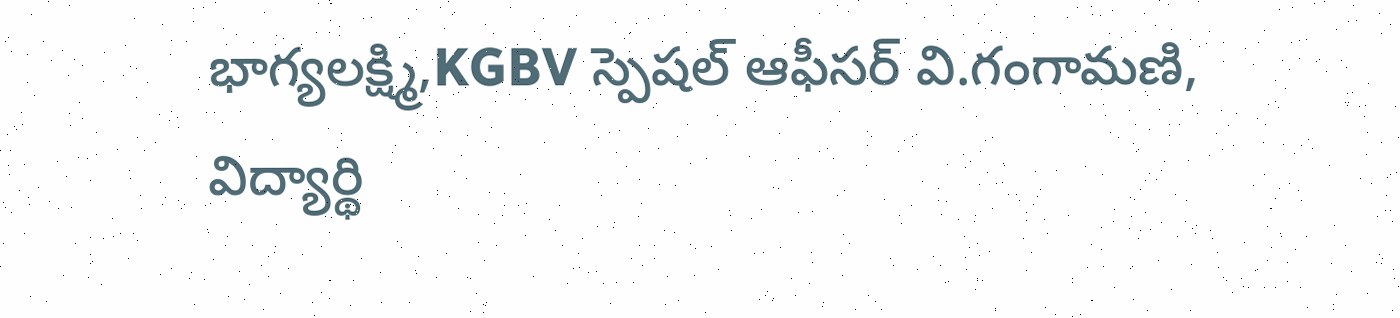భాగ్యలక్ష్మి,KGBV స్పెషల్ ఆఫీసర్ వి.గంగామణి, విద్యార్థి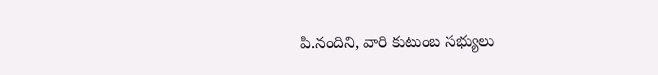పి.నందిని, వారి కుటుంబ సభ్యులు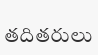తదితరులు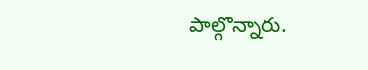పాల్గొన్నారు.